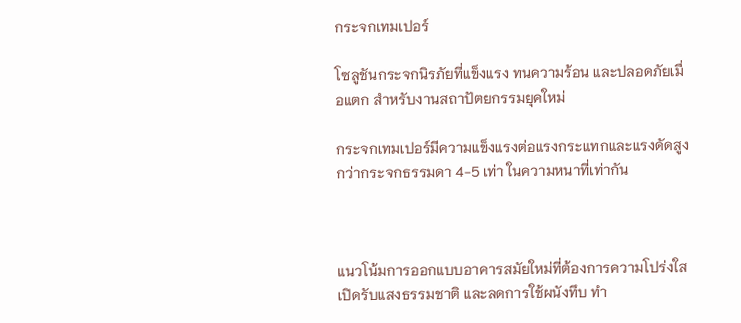กระจกเทมเปอร์

โซลูชันกระจกนิรภัยที่แข็งแรง ทนความร้อน และปลอดภัยเมื่อแตก สำหรับงานสถาปัตยกรรมยุคใหม่

กระจกเทมเปอร์มีความแข็งแรงต่อแรงกระแทกและแรงดัดสูงกว่ากระจกธรรมดา 4-5 เท่า ในความหนาที่เท่ากัน



แนวโน้มการออกแบบอาคารสมัยใหม่ที่ต้องการความโปร่งใส เปิดรับแสงธรรมชาติ และลดการใช้ผนังทึบ ทำ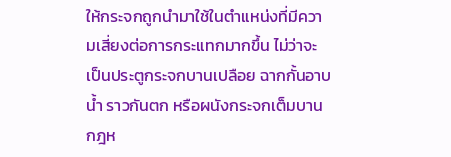ให้กระจกถูกนำมาใช้ในตำแหน่งที่มีความเสี่ยงต่อการกระแทกมากขึ้น ไม่ว่าจะเป็นประตูกระจกบานเปลือย ฉากกั้นอาบน้ำ ราวกันตก หรือผนังกระจกเต็มบาน กฎห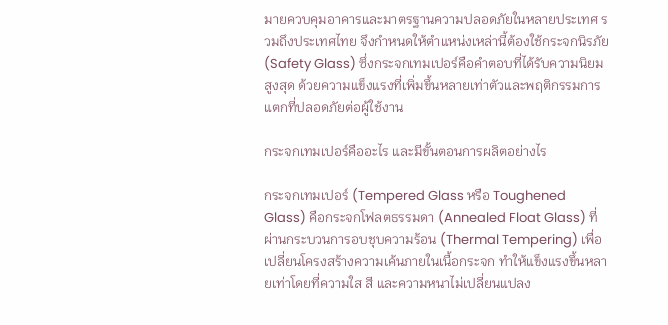มายควบคุมอาคารและมาตรฐานความปลอดภัยในหลายประเทศ รวมถึงประเทศไทย จึงกำหนดให้ตำแหน่งเหล่านี้ต้องใช้กระจกนิรภัย (Safety Glass) ซึ่งกระจกเทมเปอร์คือคำตอบที่ได้รับความนิยมสูงสุด ด้วยความแข็งแรงที่เพิ่มขึ้นหลายเท่าตัวและพฤติกรรมการแตกที่ปลอดภัยต่อผู้ใช้งาน

กระจกเทมเปอร์คืออะไร และมีขั้นตอนการผลิตอย่างไร

กระจกเทมเปอร์ (Tempered Glass หรือ Toughened Glass) คือกระจกโฟลตธรรมดา (Annealed Float Glass) ที่ผ่านกระบวนการอบชุบความร้อน (Thermal Tempering) เพื่อเปลี่ยนโครงสร้างความเค้นภายในเนื้อกระจก ทำให้แข็งแรงขึ้นหลายเท่าโดยที่ความใส สี และความหนาไม่เปลี่ยนแปลง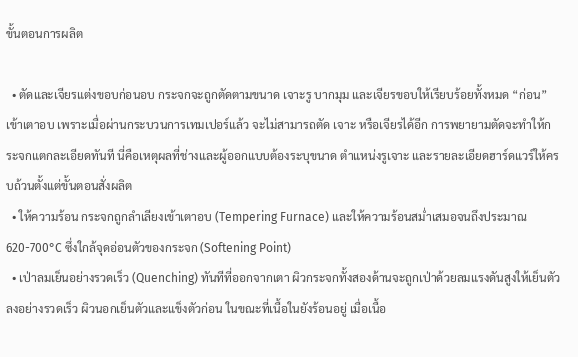ขั้นตอนการผลิต

  • ตัดและเจียรแต่งขอบก่อนอบ กระจกจะถูกตัดตามขนาด เจาะรู บากมุม และเจียรขอบให้เรียบร้อยทั้งหมด “ก่อน” เข้าเตาอบ เพราะเมื่อผ่านกระบวนการเทมเปอร์แล้ว จะไม่สามารถตัด เจาะ หรือเจียรได้อีก การพยายามตัดจะทำให้กระจกแตกละเอียดทันที นี่คือเหตุผลที่ช่างและผู้ออกแบบต้องระบุขนาด ตำแหน่งรูเจาะ และรายละเอียดฮาร์ดแวร์ให้ครบถ้วนตั้งแต่ขั้นตอนสั่งผลิต
  • ให้ความร้อน กระจกถูกลำเลียงเข้าเตาอบ (Tempering Furnace) และให้ความร้อนสม่ำเสมอจนถึงประมาณ 620-700°C ซึ่งใกล้จุดอ่อนตัวของกระจก (Softening Point)
  • เป่าลมเย็นอย่างรวดเร็ว (Quenching) ทันทีที่ออกจากเตา ผิวกระจกทั้งสองด้านจะถูกเป่าด้วยลมแรงดันสูงให้เย็นตัวลงอย่างรวดเร็ว ผิวนอกเย็นตัวและแข็งตัวก่อน ในขณะที่เนื้อในยังร้อนอยู่ เมื่อเนื้อ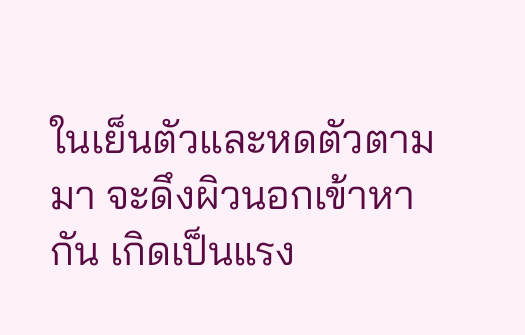ในเย็นตัวและหดตัวตามมา จะดึงผิวนอกเข้าหากัน เกิดเป็นแรง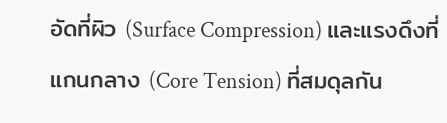อัดที่ผิว (Surface Compression) และแรงดึงที่แกนกลาง (Core Tension) ที่สมดุลกัน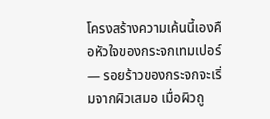โครงสร้างความเค้นนี้เองคือหัวใจของกระจกเทมเปอร์ — รอยร้าวของกระจกจะเริ่มจากผิวเสมอ เมื่อผิวถู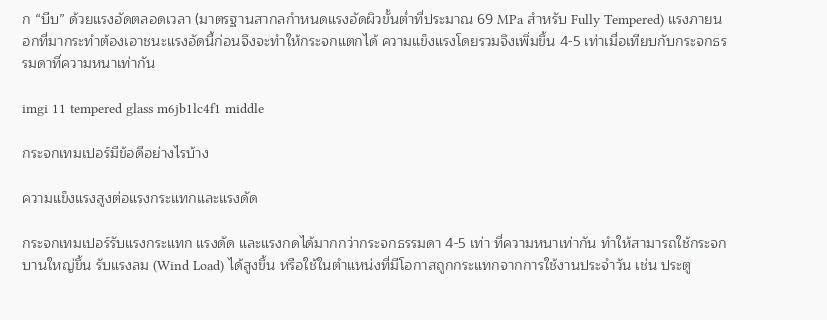ก “บีบ” ด้วยแรงอัดตลอดเวลา (มาตรฐานสากลกำหนดแรงอัดผิวขั้นต่ำที่ประมาณ 69 MPa สำหรับ Fully Tempered) แรงภายนอกที่มากระทำต้องเอาชนะแรงอัดนี้ก่อนจึงจะทำให้กระจกแตกได้ ความแข็งแรงโดยรวมจึงเพิ่มขึ้น 4-5 เท่าเมื่อเทียบกับกระจกธรรมดาที่ความหนาเท่ากัน

imgi 11 tempered glass m6jb1lc4f1 middle

กระจกเทมเปอร์มีข้อดีอย่างไรบ้าง

ความแข็งแรงสูงต่อแรงกระแทกและแรงดัด

กระจกเทมเปอร์รับแรงกระแทก แรงดัด และแรงกดได้มากกว่ากระจกธรรมดา 4-5 เท่า ที่ความหนาเท่ากัน ทำให้สามารถใช้กระจกบานใหญ่ขึ้น รับแรงลม (Wind Load) ได้สูงขึ้น หรือใช้ในตำแหน่งที่มีโอกาสถูกกระแทกจากการใช้งานประจำวัน เช่น ประตู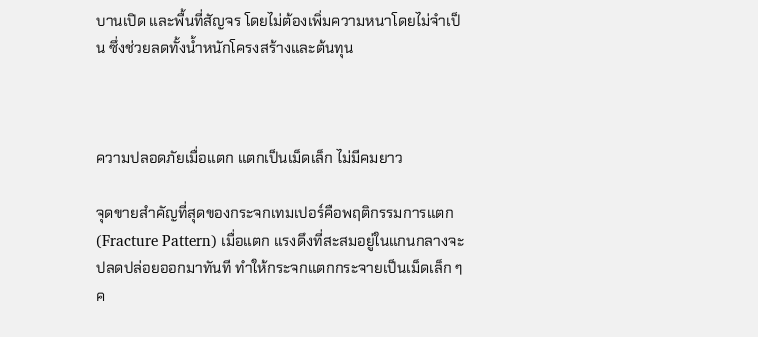บานเปิด และพื้นที่สัญจร โดยไม่ต้องเพิ่มความหนาโดยไม่จำเป็น ซึ่งช่วยลดทั้งน้ำหนักโครงสร้างและต้นทุน



ความปลอดภัยเมื่อแตก แตกเป็นเม็ดเล็ก ไม่มีคมยาว

จุดขายสำคัญที่สุดของกระจกเทมเปอร์คือพฤติกรรมการแตก (Fracture Pattern) เมื่อแตก แรงดึงที่สะสมอยู่ในแกนกลางจะปลดปล่อยออกมาทันที ทำให้กระจกแตกกระจายเป็นเม็ดเล็ก ๆ ค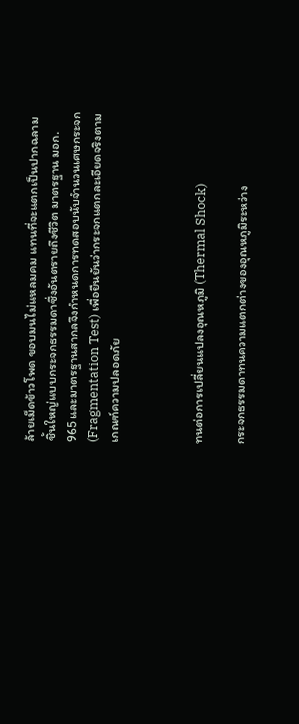ล้ายเม็ดข้าวโพด ขอบมนไม่แหลมคม แทนที่จะแตกเป็นปากฉลามชิ้นใหญ่แบบกระจกธรรมดาซึ่งอันตรายถึงชีวิต มาตรฐาน มอก. 965 และมาตรฐานสากลจึงกำหนดการทดสอบนับจำนวนเศษกระจก (Fragmentation Test) เพื่อยืนยันว่ากระจกแตกละเอียดจริงตามเกณฑ์ความปลอดภัย



ทนต่อการเปลี่ยนแปลงอุณหภูมิ (Thermal Shock)

กระจกธรรมดาทนความแตกต่างของอุณหภูมิระหว่าง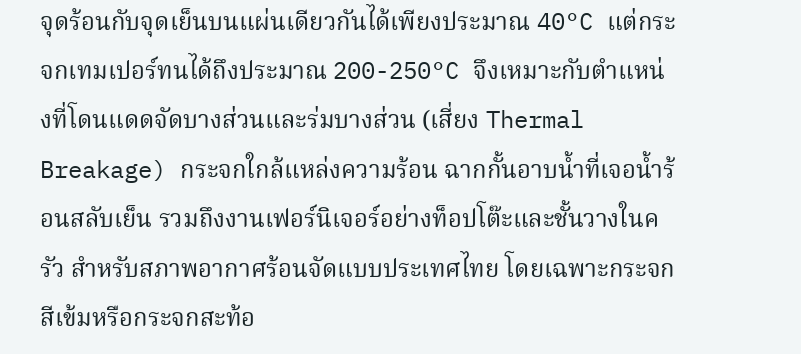จุดร้อนกับจุดเย็นบนแผ่นเดียวกันได้เพียงประมาณ 40°C แต่กระจกเทมเปอร์ทนได้ถึงประมาณ 200-250°C จึงเหมาะกับตำแหน่งที่โดนแดดจัดบางส่วนและร่มบางส่วน (เสี่ยง Thermal Breakage) กระจกใกล้แหล่งความร้อน ฉากกั้นอาบน้ำที่เจอน้ำร้อนสลับเย็น รวมถึงงานเฟอร์นิเจอร์อย่างท็อปโต๊ะและชั้นวางในครัว สำหรับสภาพอากาศร้อนจัดแบบประเทศไทย โดยเฉพาะกระจกสีเข้มหรือกระจกสะท้อ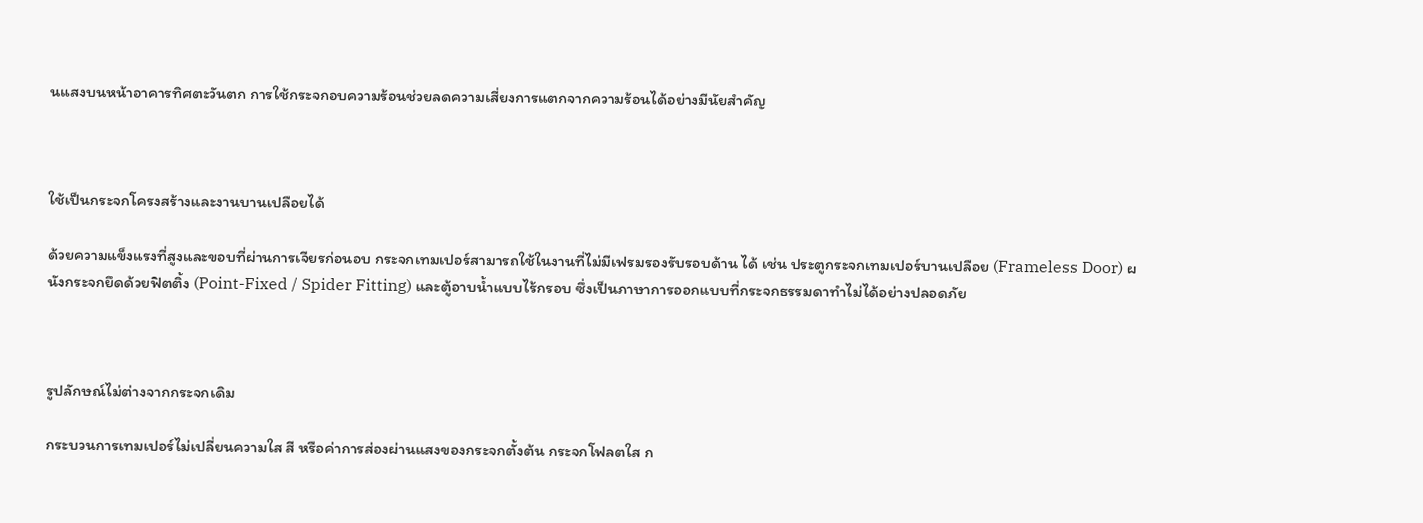นแสงบนหน้าอาคารทิศตะวันตก การใช้กระจกอบความร้อนช่วยลดความเสี่ยงการแตกจากความร้อนได้อย่างมีนัยสำคัญ



ใช้เป็นกระจกโครงสร้างและงานบานเปลือยได้

ด้วยความแข็งแรงที่สูงและขอบที่ผ่านการเจียรก่อนอบ กระจกเทมเปอร์สามารถใช้ในงานที่ไม่มีเฟรมรองรับรอบด้าน ได้ เช่น ประตูกระจกเทมเปอร์บานเปลือย (Frameless Door) ผนังกระจกยึดด้วยฟิตติ้ง (Point-Fixed / Spider Fitting) และตู้อาบน้ำแบบไร้กรอบ ซึ่งเป็นภาษาการออกแบบที่กระจกธรรมดาทำไม่ได้อย่างปลอดภัย



รูปลักษณ์ไม่ต่างจากกระจกเดิม

กระบวนการเทมเปอร์ไม่เปลี่ยนความใส สี หรือค่าการส่องผ่านแสงของกระจกตั้งต้น กระจกโฟลตใส ก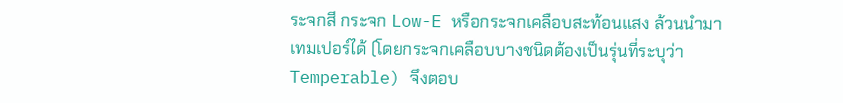ระจกสี กระจก Low-E หรือกระจกเคลือบสะท้อนแสง ล้วนนำมาเทมเปอร์ได้ (โดยกระจกเคลือบบางชนิดต้องเป็นรุ่นที่ระบุว่า Temperable) จึงตอบ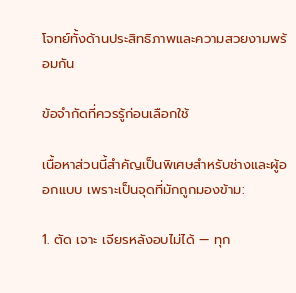โจทย์ทั้งด้านประสิทธิภาพและความสวยงามพร้อมกัน

ข้อจำกัดที่ควรรู้ก่อนเลือกใช้

เนื้อหาส่วนนี้สำคัญเป็นพิเศษสำหรับช่างและผู้ออกแบบ เพราะเป็นจุดที่มักถูกมองข้าม:

1. ตัด เจาะ เจียรหลังอบไม่ได้ — ทุก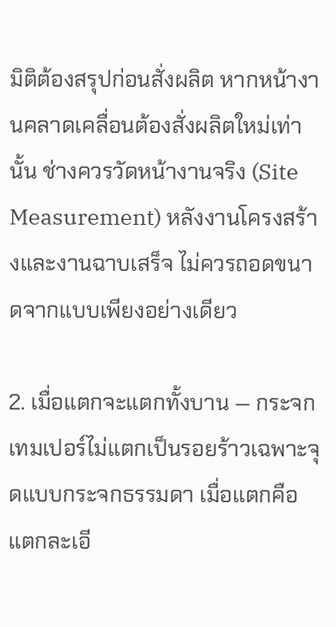มิติต้องสรุปก่อนสั่งผลิต หากหน้างานคลาดเคลื่อนต้องสั่งผลิตใหม่เท่านั้น ช่างควรวัดหน้างานจริง (Site Measurement) หลังงานโครงสร้างและงานฉาบเสร็จ ไม่ควรถอดขนาดจากแบบเพียงอย่างเดียว

2. เมื่อแตกจะแตกทั้งบาน — กระจกเทมเปอร์ไม่แตกเป็นรอยร้าวเฉพาะจุดแบบกระจกธรรมดา เมื่อแตกคือแตกละเอี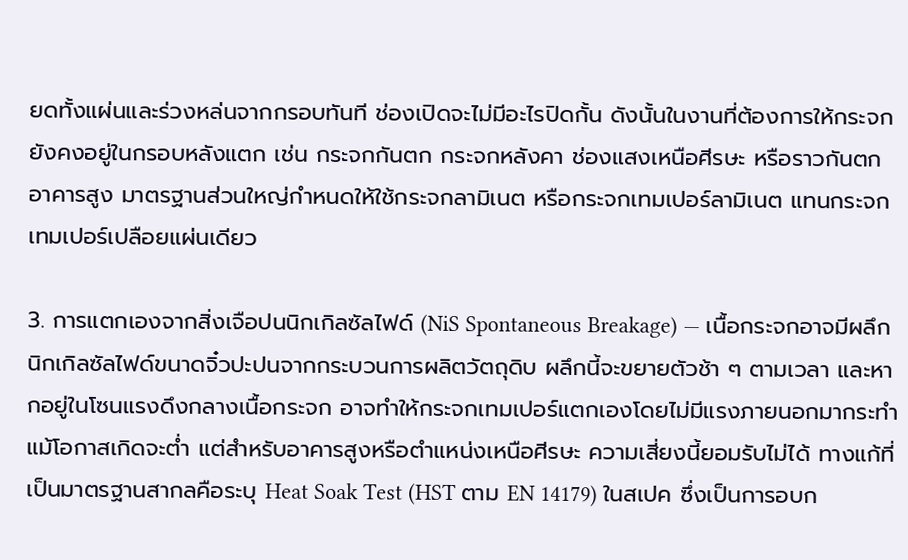ยดทั้งแผ่นและร่วงหล่นจากกรอบทันที ช่องเปิดจะไม่มีอะไรปิดกั้น ดังนั้นในงานที่ต้องการให้กระจกยังคงอยู่ในกรอบหลังแตก เช่น กระจกกันตก กระจกหลังคา ช่องแสงเหนือศีรษะ หรือราวกันตกอาคารสูง มาตรฐานส่วนใหญ่กำหนดให้ใช้กระจกลามิเนต หรือกระจกเทมเปอร์ลามิเนต แทนกระจกเทมเปอร์เปลือยแผ่นเดียว

3. การแตกเองจากสิ่งเจือปนนิกเกิลซัลไฟด์ (NiS Spontaneous Breakage) — เนื้อกระจกอาจมีผลึกนิกเกิลซัลไฟด์ขนาดจิ๋วปะปนจากกระบวนการผลิตวัตถุดิบ ผลึกนี้จะขยายตัวช้า ๆ ตามเวลา และหากอยู่ในโซนแรงดึงกลางเนื้อกระจก อาจทำให้กระจกเทมเปอร์แตกเองโดยไม่มีแรงภายนอกมากระทำ แม้โอกาสเกิดจะต่ำ แต่สำหรับอาคารสูงหรือตำแหน่งเหนือศีรษะ ความเสี่ยงนี้ยอมรับไม่ได้ ทางแก้ที่เป็นมาตรฐานสากลคือระบุ Heat Soak Test (HST ตาม EN 14179) ในสเปค ซึ่งเป็นการอบก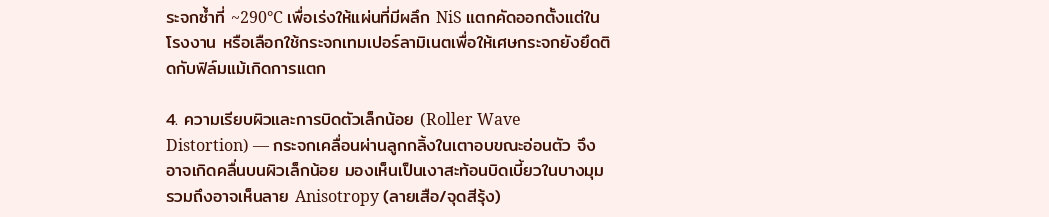ระจกซ้ำที่ ~290°C เพื่อเร่งให้แผ่นที่มีผลึก NiS แตกคัดออกตั้งแต่ในโรงงาน หรือเลือกใช้กระจกเทมเปอร์ลามิเนตเพื่อให้เศษกระจกยังยึดติดกับฟิล์มแม้เกิดการแตก

4. ความเรียบผิวและการบิดตัวเล็กน้อย (Roller Wave Distortion) — กระจกเคลื่อนผ่านลูกกลิ้งในเตาอบขณะอ่อนตัว จึงอาจเกิดคลื่นบนผิวเล็กน้อย มองเห็นเป็นเงาสะท้อนบิดเบี้ยวในบางมุม รวมถึงอาจเห็นลาย Anisotropy (ลายเสือ/จุดสีรุ้ง)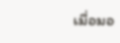เมื่อมอ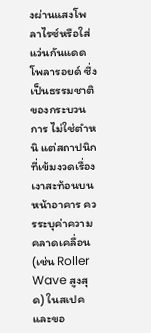งผ่านแสงโพลาไรซ์หรือใส่แว่นกันแดดโพลารอยด์ ซึ่งเป็นธรรมชาติของกระบวนการ ไม่ใช่ตำหนิ แต่สถาปนิกที่เข้มงวดเรื่องเงาสะท้อนบนหน้าอาคาร ควรระบุค่าความคลาดเคลื่อน (เช่น Roller Wave สูงสุด) ในสเปคและขอ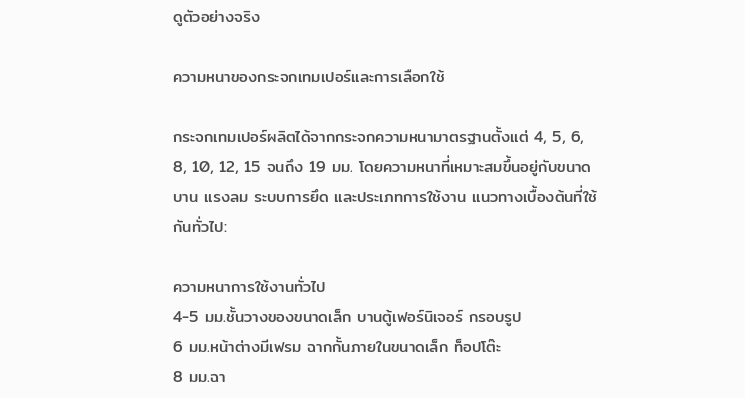ดูตัวอย่างจริง

ความหนาของกระจกเทมเปอร์และการเลือกใช้

กระจกเทมเปอร์ผลิตได้จากกระจกความหนามาตรฐานตั้งแต่ 4, 5, 6, 8, 10, 12, 15 จนถึง 19 มม. โดยความหนาที่เหมาะสมขึ้นอยู่กับขนาดบาน แรงลม ระบบการยึด และประเภทการใช้งาน แนวทางเบื้องต้นที่ใช้กันทั่วไป:

ความหนาการใช้งานทั่วไป
4-5 มม.ชั้นวางของขนาดเล็ก บานตู้เฟอร์นิเจอร์ กรอบรูป
6 มม.หน้าต่างมีเฟรม ฉากกั้นภายในขนาดเล็ก ท็อปโต๊ะ
8 มม.ฉา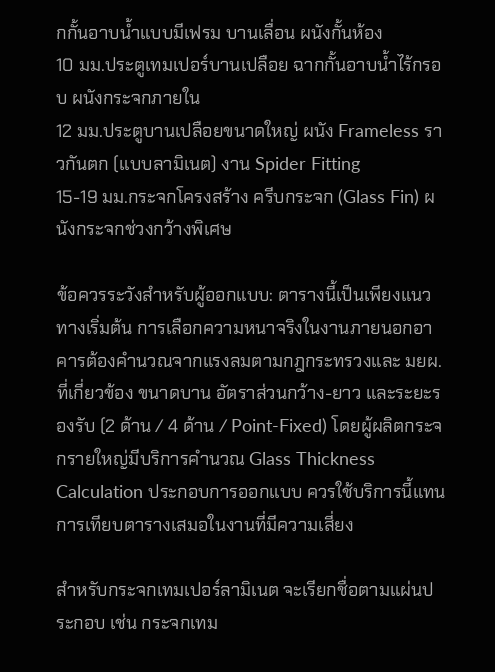กกั้นอาบน้ำแบบมีเฟรม บานเลื่อน ผนังกั้นห้อง
10 มม.ประตูเทมเปอร์บานเปลือย ฉากกั้นอาบน้ำไร้กรอบ ผนังกระจกภายใน
12 มม.ประตูบานเปลือยขนาดใหญ่ ผนัง Frameless ราวกันตก (แบบลามิเนต) งาน Spider Fitting
15-19 มม.กระจกโครงสร้าง ครีบกระจก (Glass Fin) ผนังกระจกช่วงกว้างพิเศษ

ข้อควรระวังสำหรับผู้ออกแบบ: ตารางนี้เป็นเพียงแนวทางเริ่มต้น การเลือกความหนาจริงในงานภายนอกอาคารต้องคำนวณจากแรงลมตามกฎกระทรวงและ มยผ. ที่เกี่ยวข้อง ขนาดบาน อัตราส่วนกว้าง-ยาว และระยะรองรับ (2 ด้าน / 4 ด้าน / Point-Fixed) โดยผู้ผลิตกระจกรายใหญ่มีบริการคำนวณ Glass Thickness Calculation ประกอบการออกแบบ ควรใช้บริการนี้แทนการเทียบตารางเสมอในงานที่มีความเสี่ยง

สำหรับกระจกเทมเปอร์ลามิเนต จะเรียกชื่อตามแผ่นประกอบ เช่น กระจกเทม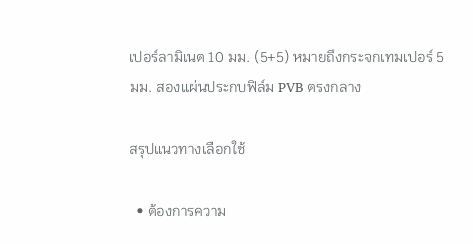เปอร์ลามิเนต 10 มม. (5+5) หมายถึงกระจกเทมเปอร์ 5 มม. สองแผ่นประกบฟิล์ม PVB ตรงกลาง

สรุปแนวทางเลือกใช้

  • ต้องการความ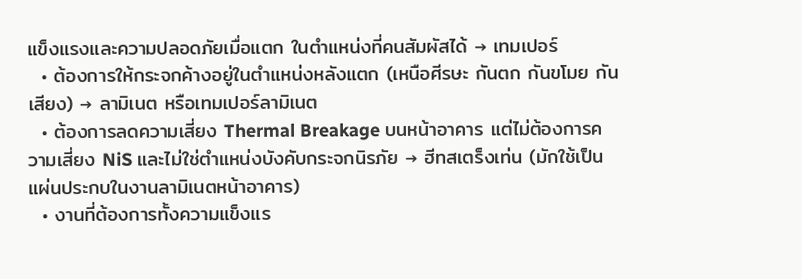แข็งแรงและความปลอดภัยเมื่อแตก ในตำแหน่งที่คนสัมผัสได้ → เทมเปอร์
  • ต้องการให้กระจกค้างอยู่ในตำแหน่งหลังแตก (เหนือศีรษะ กันตก กันขโมย กันเสียง) → ลามิเนต หรือเทมเปอร์ลามิเนต
  • ต้องการลดความเสี่ยง Thermal Breakage บนหน้าอาคาร แต่ไม่ต้องการความเสี่ยง NiS และไม่ใช่ตำแหน่งบังคับกระจกนิรภัย → ฮีทสเตร็งเท่น (มักใช้เป็นแผ่นประกบในงานลามิเนตหน้าอาคาร)
  • งานที่ต้องการทั้งความแข็งแร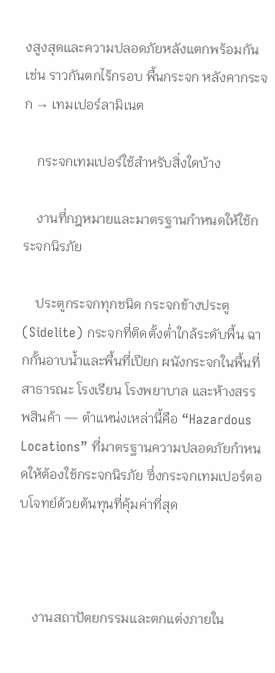งสูงสุดและความปลอดภัยหลังแตกพร้อมกัน เช่น ราวกันตกไร้กรอบ พื้นกระจก หลังคากระจก → เทมเปอร์ลามิเนต

    กระจกเทมเปอร์ใช้สำหรับสิ่งใดบ้าง

    งานที่กฎหมายและมาตรฐานกำหนดให้ใช้กระจกนิรภัย

    ประตูกระจกทุกชนิด กระจกข้างประตู (Sidelite) กระจกที่ติดตั้งต่ำใกล้ระดับพื้น ฉากกั้นอาบน้ำและพื้นที่เปียก ผนังกระจกในพื้นที่สาธารณะ โรงเรียน โรงพยาบาล และห้างสรรพสินค้า — ตำแหน่งเหล่านี้คือ “Hazardous Locations” ที่มาตรฐานความปลอดภัยกำหนดให้ต้องใช้กระจกนิรภัย ซึ่งกระจกเทมเปอร์ตอบโจทย์ด้วยต้นทุนที่คุ้มค่าที่สุด



    งานสถาปัตยกรรมและตกแต่งภายใน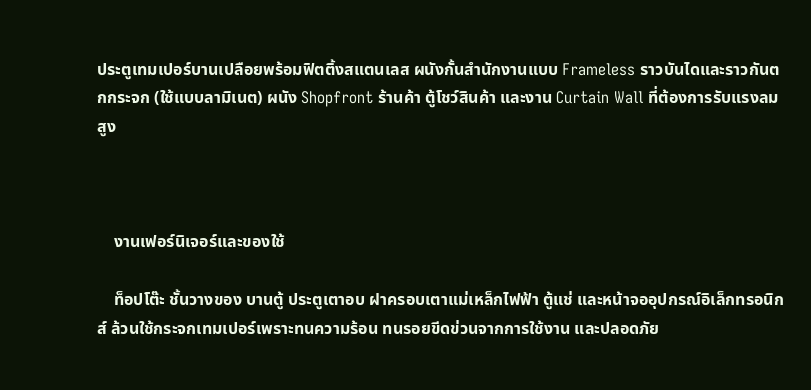ประตูเทมเปอร์บานเปลือยพร้อมฟิตติ้งสแตนเลส ผนังกั้นสำนักงานแบบ Frameless ราวบันไดและราวกันตกกระจก (ใช้แบบลามิเนต) ผนัง Shopfront ร้านค้า ตู้โชว์สินค้า และงาน Curtain Wall ที่ต้องการรับแรงลมสูง



    งานเฟอร์นิเจอร์และของใช้

    ท็อปโต๊ะ ชั้นวางของ บานตู้ ประตูเตาอบ ฝาครอบเตาแม่เหล็กไฟฟ้า ตู้แช่ และหน้าจออุปกรณ์อิเล็กทรอนิกส์ ล้วนใช้กระจกเทมเปอร์เพราะทนความร้อน ทนรอยขีดข่วนจากการใช้งาน และปลอดภัย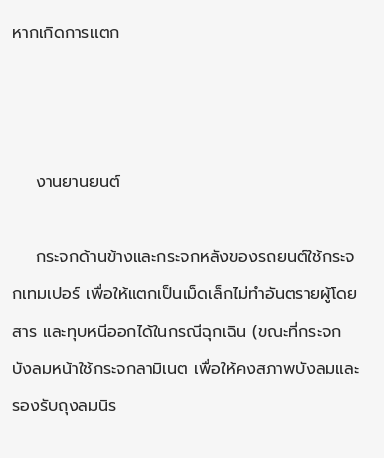หากเกิดการแตก



    งานยานยนต์

    กระจกด้านข้างและกระจกหลังของรถยนต์ใช้กระจกเทมเปอร์ เพื่อให้แตกเป็นเม็ดเล็กไม่ทำอันตรายผู้โดยสาร และทุบหนีออกได้ในกรณีฉุกเฉิน (ขณะที่กระจกบังลมหน้าใช้กระจกลามิเนต เพื่อให้คงสภาพบังลมและรองรับถุงลมนิร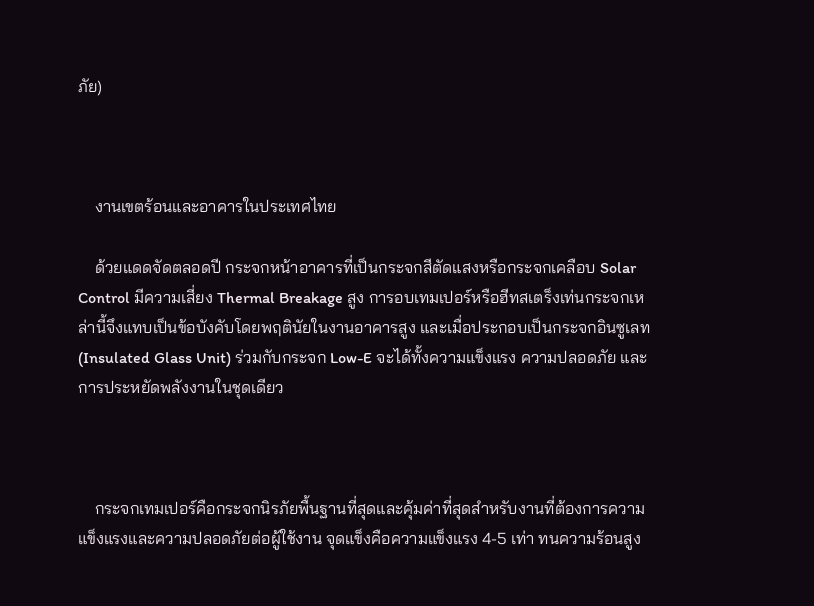ภัย)



    งานเขตร้อนและอาคารในประเทศไทย

    ด้วยแดดจัดตลอดปี กระจกหน้าอาคารที่เป็นกระจกสีตัดแสงหรือกระจกเคลือบ Solar Control มีความเสี่ยง Thermal Breakage สูง การอบเทมเปอร์หรือฮีทสเตร็งเท่นกระจกเหล่านี้จึงแทบเป็นข้อบังคับโดยพฤตินัยในงานอาคารสูง และเมื่อประกอบเป็นกระจกอินซูเลท (Insulated Glass Unit) ร่วมกับกระจก Low-E จะได้ทั้งความแข็งแรง ความปลอดภัย และการประหยัดพลังงานในชุดเดียว



    กระจกเทมเปอร์คือกระจกนิรภัยพื้นฐานที่สุดและคุ้มค่าที่สุดสำหรับงานที่ต้องการความแข็งแรงและความปลอดภัยต่อผู้ใช้งาน จุดแข็งคือความแข็งแรง 4-5 เท่า ทนความร้อนสูง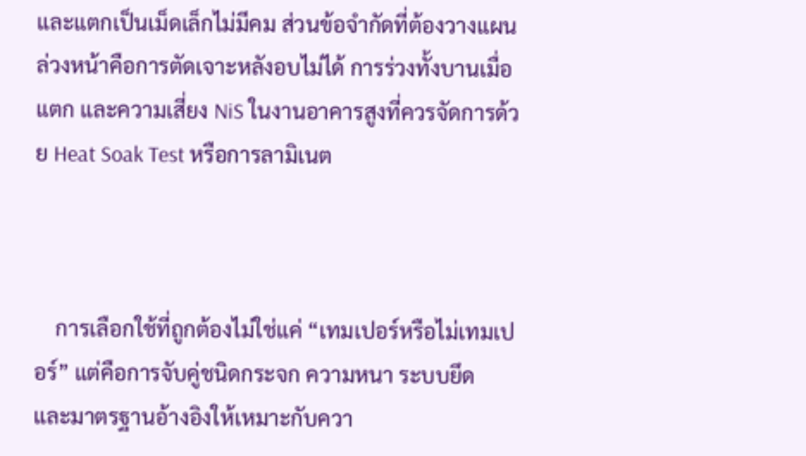และแตกเป็นเม็ดเล็กไม่มีคม ส่วนข้อจำกัดที่ต้องวางแผนล่วงหน้าคือการตัดเจาะหลังอบไม่ได้ การร่วงทั้งบานเมื่อแตก และความเสี่ยง NiS ในงานอาคารสูงที่ควรจัดการด้วย Heat Soak Test หรือการลามิเนต



    การเลือกใช้ที่ถูกต้องไม่ใช่แค่ “เทมเปอร์หรือไม่เทมเปอร์” แต่คือการจับคู่ชนิดกระจก ความหนา ระบบยึด และมาตรฐานอ้างอิงให้เหมาะกับควา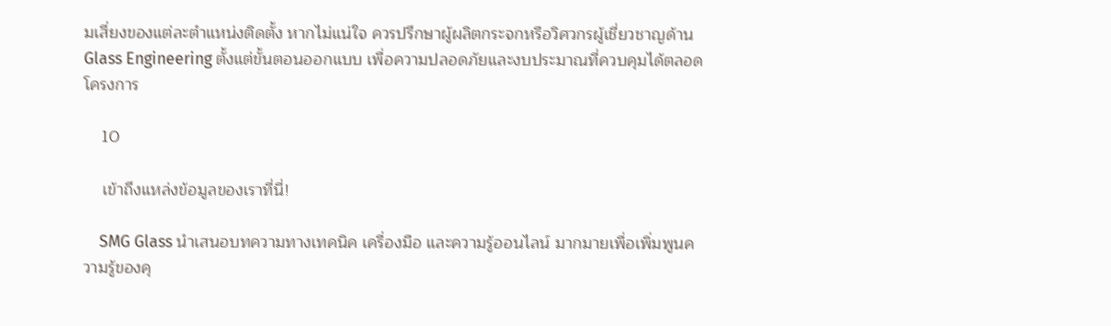มเสี่ยงของแต่ละตำแหน่งติดตั้ง หากไม่แน่ใจ ควรปรึกษาผู้ผลิตกระจกหรือวิศวกรผู้เชี่ยวชาญด้าน Glass Engineering ตั้งแต่ขั้นตอนออกแบบ เพื่อความปลอดภัยและงบประมาณที่ควบคุมได้ตลอดโครงการ

    10

    เข้าถึงแหล่งข้อมูลของเราที่นี่!

    SMG Glass นำเสนอบทความทางเทคนิค เครื่องมือ และความรู้ออนไลน์ มากมายเพื่อเพิ่มพูนความรู้ของคุ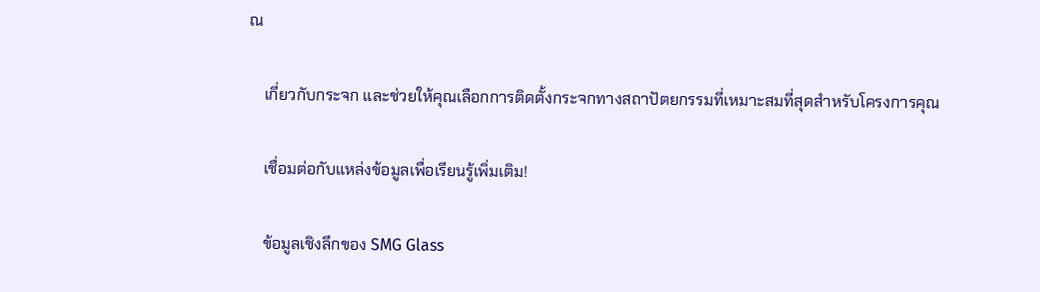ณ

    เกี่ยวกับกระจก และช่วยให้คุณเลือกการติดตั้งกระจกทางสถาปัตยกรรมที่เหมาะสมที่สุดสำหรับโครงการคุณ

    เชื่อมต่อกับแหล่งข้อมูลเพื่อเรียนรู้เพิ่มเติม!

    ข้อมูลเชิงลึกของ SMG Glass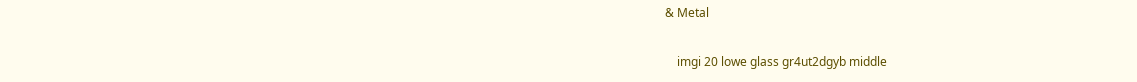& Metal

    imgi 20 lowe glass gr4ut2dgyb middle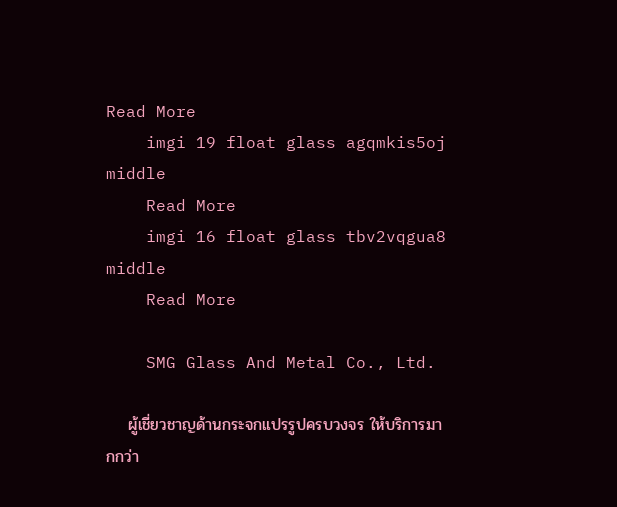Read More
    imgi 19 float glass agqmkis5oj middle
    Read More
    imgi 16 float glass tbv2vqgua8 middle
    Read More

    SMG Glass And Metal Co., Ltd.

    ผู้เชี่ยวชาญด้านกระจกแปรรูปครบวงจร ให้บริการมากกว่า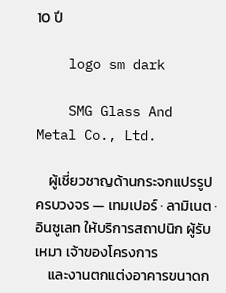10 ปี

    logo sm dark

    SMG Glass And Metal Co., Ltd.

    ผู้เชี่ยวชาญด้านกระจกแปรรูปครบวงจร — เทมเปอร์ · ลามิเนต · อินซูเลท ให้บริการสถาปนิก ผู้รับเหมา เจ้าของโครงการ
    และงานตกแต่งอาคารขนาดก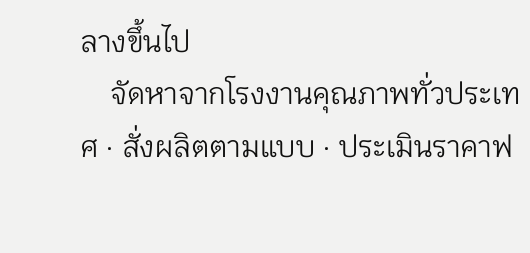ลางขึ้นไป
    จัดหาจากโรงงานคุณภาพทั่วประเทศ · สั่งผลิตตามแบบ · ประเมินราคาฟ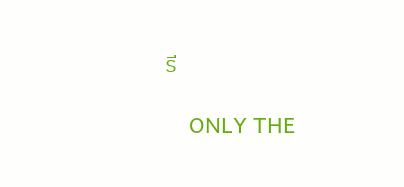รี

    ONLY THE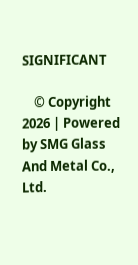SIGNIFICANT

    © Copyright 2026 | Powered by SMG Glass And Metal Co., Ltd.